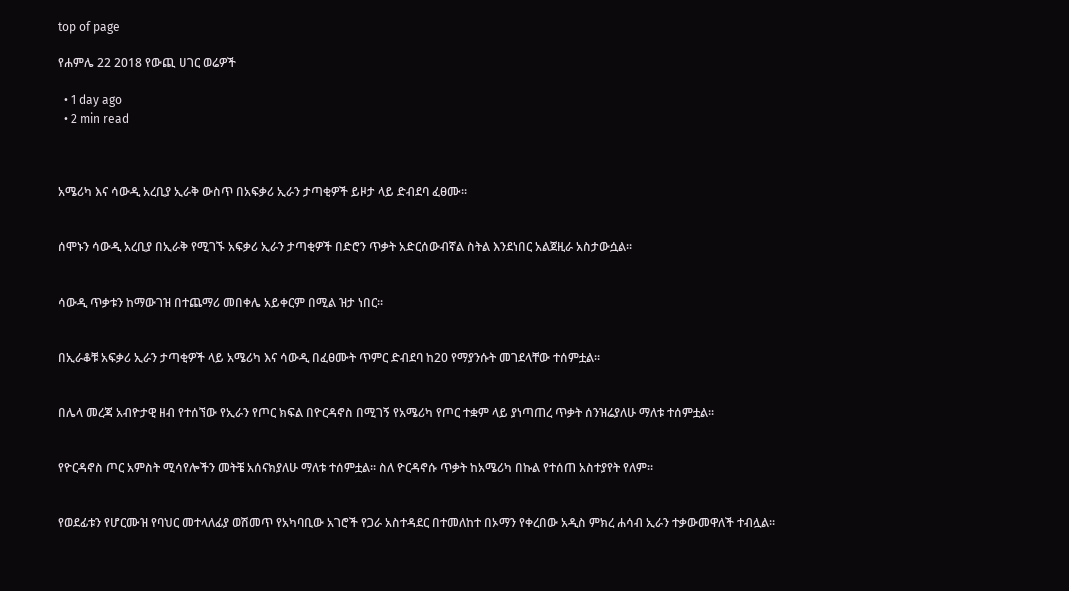top of page

የሐምሌ 22 2018 የውጪ ሀገር ወሬዎች

  • 1 day ago
  • 2 min read



አሜሪካ እና ሳውዲ አረቢያ ኢራቅ ውስጥ በአፍቃሪ ኢራን ታጣቂዎች ይዞታ ላይ ድብደባ ፈፀሙ፡፡


ሰሞኑን ሳውዲ አረቢያ በኢራቅ የሚገኙ አፍቃሪ ኢራን ታጣቂዎች በድሮን ጥቃት አድርሰውብኛል ስትል እንደነበር አልጀዚራ አስታውሷል፡፡


ሳውዲ ጥቃቱን ከማውገዝ በተጨማሪ መበቀሌ አይቀርም በሚል ዝታ ነበር፡፡


በኢራቆቹ አፍቃሪ ኢራን ታጣቂዎች ላይ አሜሪካ እና ሳውዲ በፈፀሙት ጥምር ድብደባ ከ20 የማያንሱት መገደላቸው ተሰምቷል፡፡


በሌላ መረጃ አብዮታዊ ዘብ የተሰኘው የኢራን የጦር ክፍል በዮርዳኖስ በሚገኝ የአሜሪካ የጦር ተቋም ላይ ያነጣጠረ ጥቃት ሰንዝሬያለሁ ማለቱ ተሰምቷል፡፡


የዮርዳኖስ ጦር አምስት ሚሳየሎችን መትቼ አሰናክያለሁ ማለቱ ተሰምቷል፡፡ ስለ ዮርዳኖሱ ጥቃት ከአሜሪካ በኩል የተሰጠ አስተያየት የለም፡፡


የወደፊቱን የሆርሙዝ የባህር መተላለፊያ ወሽመጥ የአካባቢው አገሮች የጋራ አስተዳደር በተመለከተ በኦማን የቀረበው አዲስ ምክረ ሐሳብ ኢራን ተቃውመዋለች ተብሏል፡፡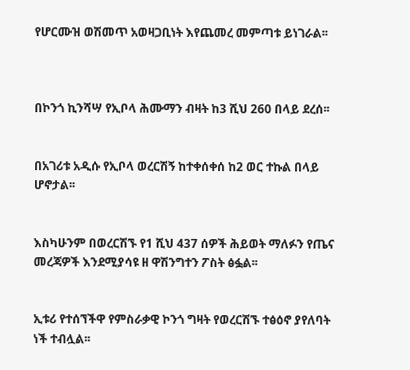የሆርሙዝ ወሽመጥ አወዛጋቢነት እየጨመረ መምጣቱ ይነገራል፡፡



በኮንጎ ኪንሻሣ የኢቦላ ሕሙማን ብዛት ከ3 ሺህ 260 በላይ ደረሰ፡፡


በአገሪቱ አዲሱ የኢቦላ ወረርሽኝ ከተቀሰቀሰ ከ2 ወር ተኩል በላይ ሆኖታል፡፡


እስካሁንም በወረርሽኙ የ1 ሺህ 437 ሰዎች ሕይወት ማለፉን የጤና መረጃዎች እንደሚያሳዩ ዘ ዋሽንግተን ፖስት ፅፏል፡፡


ኢቱሪ የተሰኘችዋ የምስራቃዊ ኮንጎ ግዛት የወረርሽኙ ተፅዕኖ ያየለባት ነች ተብሏል፡፡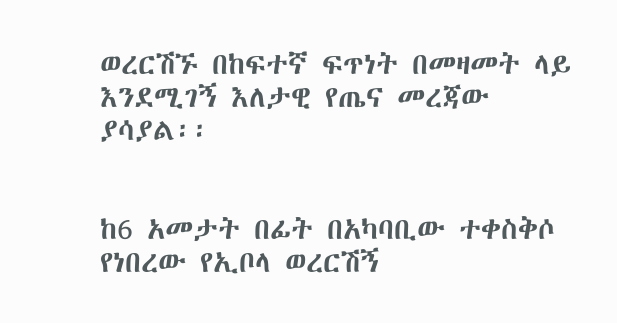ወረርሽኙ በከፍተኛ ፍጥነት በመዛመት ላይ እንደሚገኝ እለታዊ የጤና መረጃው ያሳያል፡፡


ከ6 አመታት በፊት በአካባቢው ተቀስቅሶ የነበረው የኢቦላ ወረርሽኝ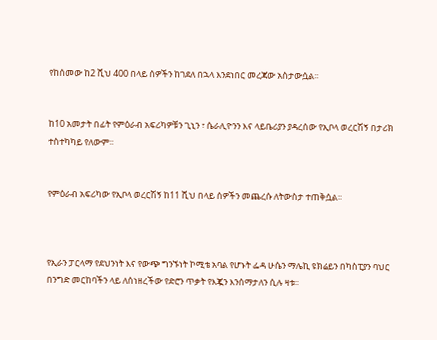የከሰመው ከ2 ሺህ 400 በላይ ሰዎችን ከገደለ በኋላ እንደነበር መረጃው አስታውሷል፡፡


ከ10 አመታት በፊት የምዕራብ አፍሪካዎቹን ጊኒን ፣ ሴራሊዮንን እና ላይቤሪያን ያዳረሰው የኢቦላ ወረርሽኝ በታሪክ ተስተካካይ የለውም፡፡


የምዕራብ አፍሪካው የኢቦላ ወረርሽኝ ከ11 ሺህ በላይ ሰዎችን መጨረሱ ለትውስታ ተጠቅሷል፡፡



የኢራን ፓርላማ የደህንነት እና የውጭ ግንኙነት ኮሚቴ አባል የሆኑት ፌዳ ሁሴን ማሌኪ ዩክሬይን በካስፒያን ባህር በንግድ መርከባችን ላይ ለሰነዘረችው የድሮን ጥቃት የእጇን እንሰማታለን ሲሉ ዛቱ፡፡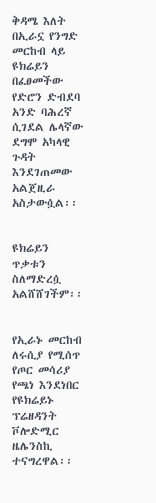ቅዳሜ እለት በኢራኗ የንግድ መርከብ ላይ ዩክሬይን በፈፀመችው የድሮን ድብደባ አንድ ባሕረኛ ሲገደል ሌላኛው ደግሞ አካላዊ ጉዳት እንደገጠመው አልጀዚራ አስታውሷል፡፡


ዩክሬይን ጥቃቱን ስለማድረሷ አልሸሸገችም፡፡


የኢራኑ መርከብ ለሩሲያ የሚሰጥ የጦር መሳሪያ የጫነ እንደነበር የዩክሬይኑ ፕሬዘዳንት ቮሎድሚር ዜሌንስኪ ተናግረዋል፡፡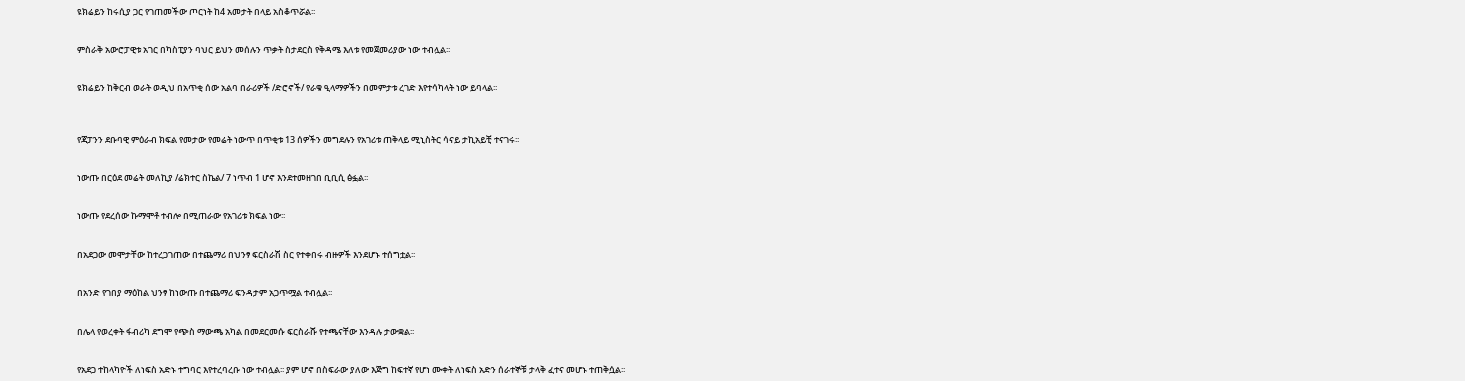ዩክሬይን ከሩሲያ ጋር የገጠመችው ጦርነት ከ4 አመታት በላይ አስቆጥሯል፡፡


ምስራቅ አውሮፓዊቱ አገር በካስፒያን ባህር ይህን መሰሉን ጥቃት ስታደርስ የቅዳሜ እለቱ የመጀመሪያው ነው ተብሏል፡፡


ዩክሬይን ከቅርብ ወራት ወዲህ በአጥቂ ሰው አልባ በራሪዎች /ድሮኖች/ የራቁ ዒላማዎችን በመምታቱ ረገድ እየተሳካላት ነው ይባላል፡፡



የጃፓንን ደቡባዊ ምዕራብ ክፍል የመታው የመሬት ነውጥ በጥቂቱ 13 ሰዎችን መግደሉን የአገሪቱ ጠቅላይ ሚኒስትር ሳናይ ታኪአይቺ ተናገሩ፡፡


ነውጡ በርዕደ መሬት መለኪያ /ሬክተር ስኬል/ 7 ነጥብ 1 ሆኖ እንደተመዘገበ ቢቢሲ ፅፏል፡፡


ነውጡ የደረሰው ኩማሞቶ ተብሎ በሚጠራው የአገሪቱ ክፍል ነው፡፡


በአደጋው መሞታቸው ከተረጋገጠው በተጨማሪ በህንፃ ፍርስራሽ ስር የተቀበሩ ብዙዎች እንደሆኑ ተሰግቷል፡፡


በአንድ የገበያ ማዕከል ህንፃ ከነውጡ በተጨማሪ ፍንዳታም አጋጥሟል ተብሏል፡፡


በሌላ የወረቀት ፋብሪካ ደግሞ የጭስ ማውጫ አካል በመደርመሱ ፍርስራሹ የተጫናቸው እንዳሉ ታውቋል፡፡


የአደጋ ተከላካዮች ለነፍስ አድኑ ተግባር እየተረባረቡ ነው ተብሏል፡፡ ያም ሆኖ በስፍራው ያለው እጅግ ከፍተኛ የሆነ ሙቀት ለነፍስ አድን ሰራተኞቹ ታላቅ ፈተና መሆኑ ተጠቅሷል፡፡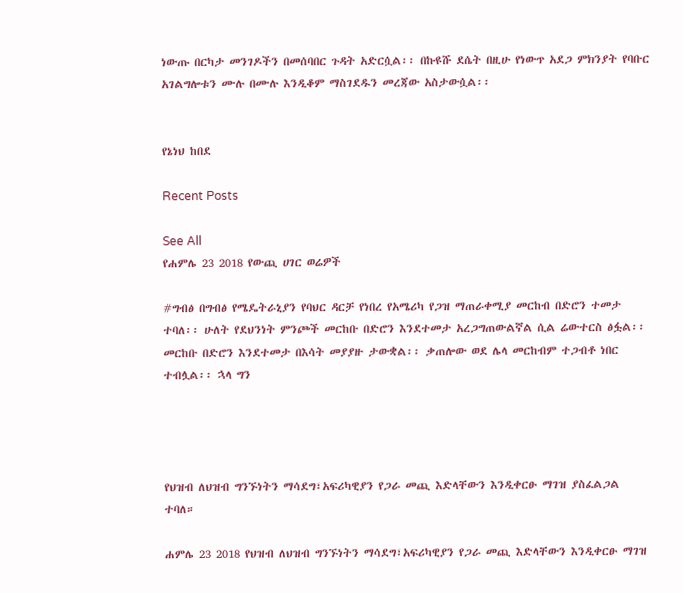ነውጡ በርካታ መንገዶችን በመሰባበር ጉዳት አድርሷል፡፡ በኩዩሹ ደሴት በዚሁ የነውጥ አደጋ ምክንያት የባቡር አገልግሎቱን ሙሉ በሙሉ እንዲቆም ማስገደዱን መረጃው አስታውሷል፡፡


የኔነህ ከበደ

Recent Posts

See All
የሐምሌ 23 2018 የውጪ ሀገር ወሬዎች

#ግብፅ በግብፅ የሜዴትራኒያን የባህር ዳርቻ የነበረ የአሜሪካ የጋዝ ማጠራቀሚያ መርከብ በድሮን ተመታ ተባለ፡፡ ሁለት የደህንነት ምንጮች መርከቡ በድሮን እንደተመታ አረጋግጠውልኛል ሲል ሬውተርስ ፅፏል፡፡ መርከቡ በድሮን እንደተመታ በእሳት መያያዙ ታውቋል፡፡ ቃጠሎው ወደ ሌላ መርከብም ተጋብቶ ነበር ተብሏል፡፡ ኋላ ግን




የህዝብ ለህዝብ ግንኙነትን ማሳደግ፣አፍሪካዊያን የጋራ መጪ እድላቸውን እንዲቀርፁ ማገዝ ያስፈልጋል ተባለ።

ሐምሌ 23 2018 የህዝብ ለህዝብ ግንኙነትን ማሳደግ፣አፍሪካዊያን የጋራ መጪ እድላቸውን እንዲቀርፁ ማገዝ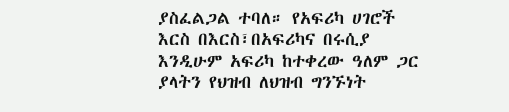ያስፈልጋል ተባለ። የአፍሪካ ሀገሮች እርስ በእርስ፣በአፍሪካና በሩሲያ እንዲሁም አፍሪካ ከተቀረው ዓለም ጋር ያላትን የህዝብ ለህዝብ ግንኙነት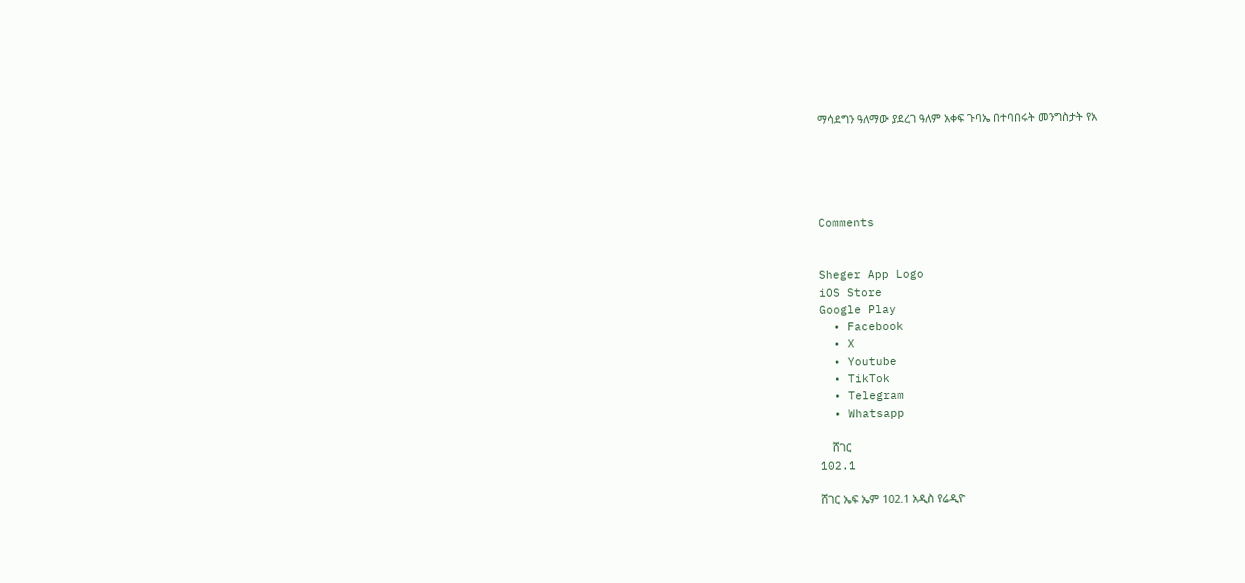ማሳደግን ዓለማው ያደረገ ዓለም አቀፍ ጉባኤ በተባበሩት መንግስታት የአ





Comments


Sheger App Logo
iOS Store
Google Play
  • Facebook
  • X
  • Youtube
  • TikTok
  • Telegram
  • Whatsapp

    ሸገር
102.1

ሸገር ኤፍ ኤም 102.1 አዲስ የሬዲዮ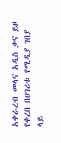አቀራረብ መላና አዲስ ቃና ይዞ የቀረበ በሀገሪቱ የሚዲያ ገበያ ላይ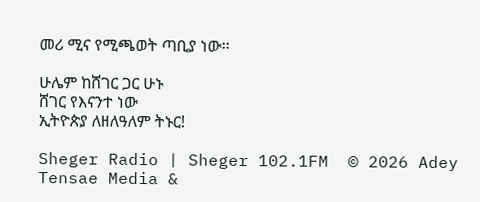መሪ ሚና የሚጫወት ጣቢያ ነው፡፡

ሁሌም ከሸገር ጋር ሁኑ
ሸገር የእናንተ ነው
ኢትዮጵያ ለዘለዓለም ትኑር!

Sheger Radio | Sheger 102.1FM  © 2026 Adey Tensae Media &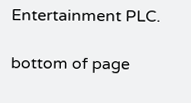Entertainment PLC.

bottom of page